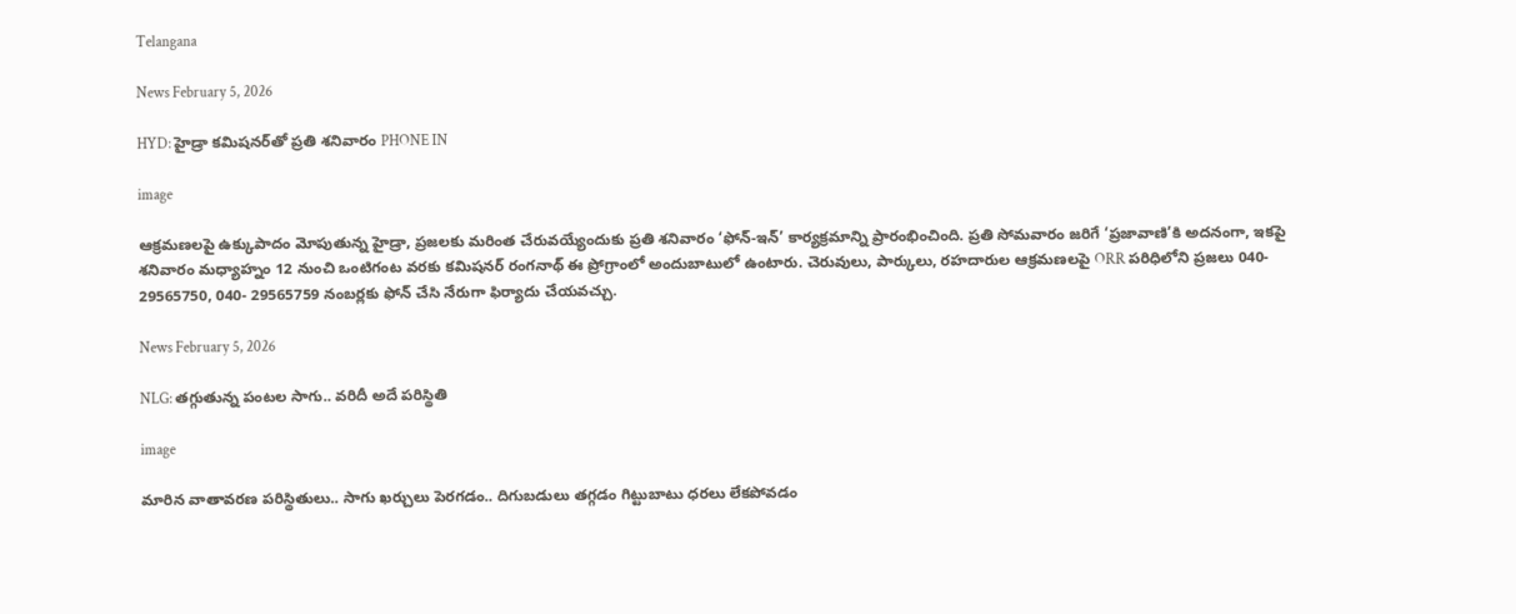Telangana

News February 5, 2026

HYD: హైడ్రా కమిషనర్‌తో ప్రతి శనివారం PHONE IN

image

ఆక్రమణలపై ఉక్కుపాదం మోపుతున్న హైడ్రా, ప్రజలకు మరింత చేరువయ్యేందుకు ప్రతి శనివారం ‘ఫోన్-ఇన్’ కార్యక్రమాన్ని ప్రారంభించింది. ప్రతి సోమవారం జరిగే ‘ప్రజావాణి’కి అదనంగా, ఇకపై శనివారం మధ్యాహ్నం 12 నుంచి ఒంటిగంట వరకు కమిషనర్ రంగనాథ్ ఈ ప్రోగ్రాంలో అందుబాటులో ఉంటారు. చెరువులు, పార్కులు, రహదారుల ఆక్రమణలపై ORR పరిధిలోని ప్రజలు 040- 29565750, 040- 29565759 నంబర్లకు ఫోన్ చేసి నేరుగా ఫిర్యాదు చేయవచ్చు.

News February 5, 2026

NLG: తగ్గుతున్న పంటల సాగు.. వరిదీ అదే పరిస్థితి

image

మారిన వాతావరణ పరిస్థితులు.. సాగు ఖర్చులు పెరగడం.. దిగుబడులు తగ్గడం గిట్టుబాటు ధరలు లేకపోవడం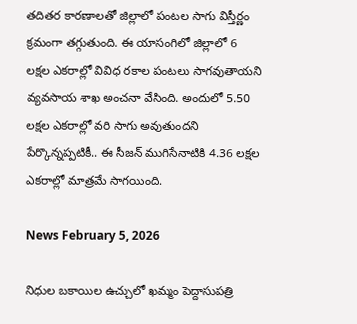తదితర కారణాలతో జిల్లాలో పంటల సాగు విస్తీర్ణం క్రమంగా తగ్గుతుంది. ఈ యాసంగిలో జిల్లాలో 6 లక్షల ఎకరాల్లో వివిధ రకాల పంటలు సాగవుతాయని వ్యవసాయ శాఖ అంచనా వేసింది. అందులో 5.50 లక్షల ఎకరాల్లో వరి సాగు అవుతుందని పేర్కొన్నప్పటికీ.. ఈ సీజన్ ముగిసేనాటికి 4.36 లక్షల ఎకరాల్లో మాత్రమే సాగయింది.

News February 5, 2026

నిధుల బకాయిల ఉచ్చులో ఖమ్మం పెద్దాసుపత్రి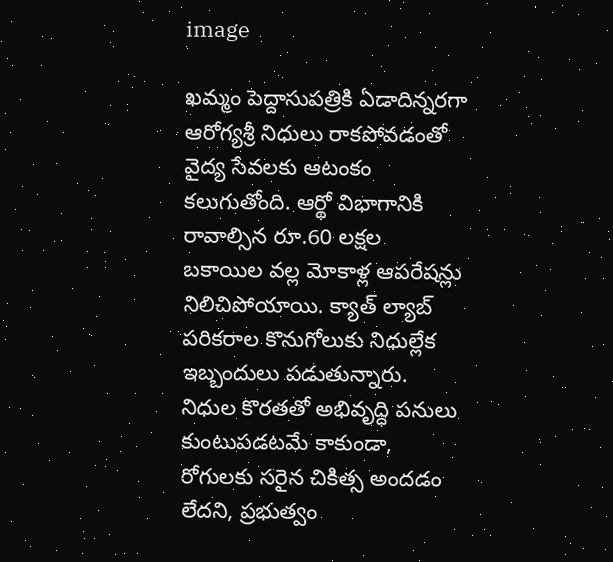image

ఖమ్మం పెద్దాసుపత్రికి ఏడాదిన్నరగా ఆరోగ్యశ్రీ నిధులు రాకపోవడంతో వైద్య సేవలకు ఆటంకం కలుగుతోంది. ఆర్థో విభాగానికి రావాల్సిన రూ.60 లక్షల బకాయిల వల్ల మోకాళ్ల ఆపరేషన్లు నిలిచిపోయాయి. క్యాత్ ల్యాబ్ పరికరాల కొనుగోలుకు నిధుల్లేక ఇబ్బందులు పడుతున్నారు. నిధుల కొరతతో అభివృద్ధి పనులు కుంటుపడటమే కాకుండా, రోగులకు సరైన చికిత్స అందడం లేదని, ప్రభుత్వం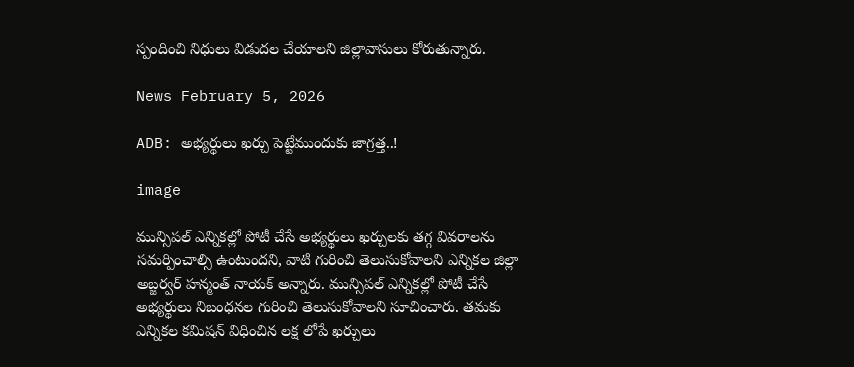స్పందించి నిధులు విడుదల చేయాలని జిల్లావాసులు కోరుతున్నారు.

News February 5, 2026

ADB: అభ్యర్థులు ఖర్చు పెట్టేముందుకు జాగ్రత్త..!

image

మున్సిపల్ ఎన్నికల్లో పోటీ చేసే అభ్యర్థులు ఖర్చులకు తగ్గ వివరాలను సమర్పించాల్సి ఉంటుందని, వాటి గురించి తెలుసుకోవాలని ఎన్నికల జిల్లా అబ్జర్వర్ హన్మంత్ నాయక్ అన్నారు. మున్సిపల్ ఎన్నికల్లో పోటీ చేసే అభ్యర్థులు నిబంధనల గురించి తెలుసుకోవాలని సూచించారు. తమకు ఎన్నికల కమిషన్ విధించిన లక్ష లోపే ఖర్చులు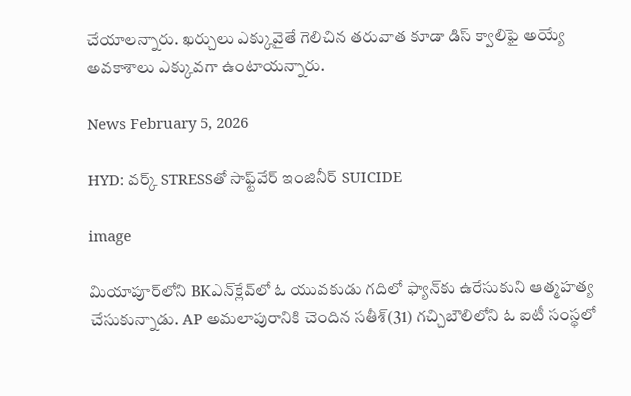చేయాలన్నారు. ఖర్చులు ఎక్కువైతే గెలిచిన తరువాత కూడా డిస్ క్వాలిఫై అయ్యే అవకాశాలు ఎక్కువగా ఉంటాయన్నారు.

News February 5, 2026

HYD: వర్క్ STRESSతో సాఫ్ట్‌వేర్ ఇంజినీర్ SUICIDE

image

మియాపూర్‌లోని BKఎన్‌క్లేవ్‌లో ఓ యువకుడు గదిలో ఫ్యాన్‌కు ఉరేసుకుని ఆత్మహత్య చేసుకున్నాడు. AP అమలాపురానికి చెందిన సతీశ్(31) గచ్చిబౌలిలోని ఓ ఐటీ సంస్థలో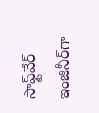సాఫ్ట్‌వేర్ ఇంజినీర్‌గా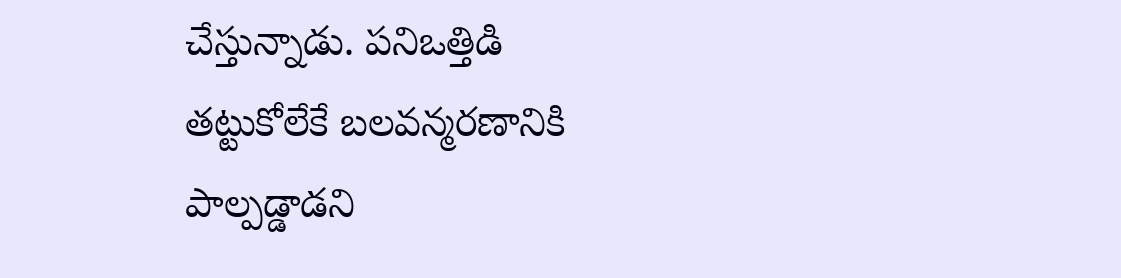చేస్తున్నాడు. పనిఒత్తిడి తట్టుకోలేకే బలవన్మరణానికి పాల్పడ్డాడని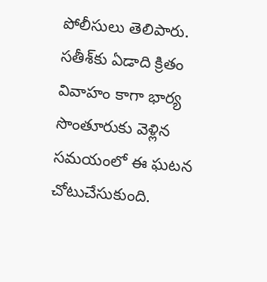పోలీసులు తెలిపారు. సతీశ్‌కు ఏడాది క్రితం వివాహం కాగా భార్య సొంతూరుకు వెళ్లిన సమయంలో ఈ ఘటన చోటుచేసుకుంది.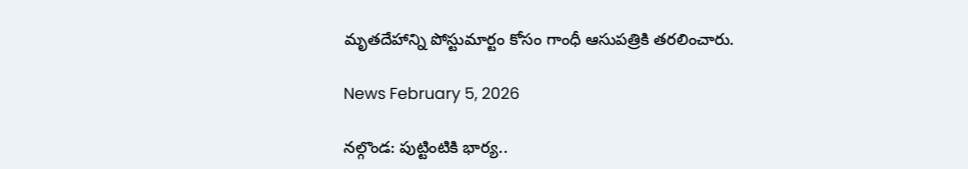మృతదేహాన్ని పోస్టుమార్టం కోసం గాంధీ ఆసుపత్రికి తరలించారు.

News February 5, 2026

నల్గొండ: పుట్టింటికి భార్య..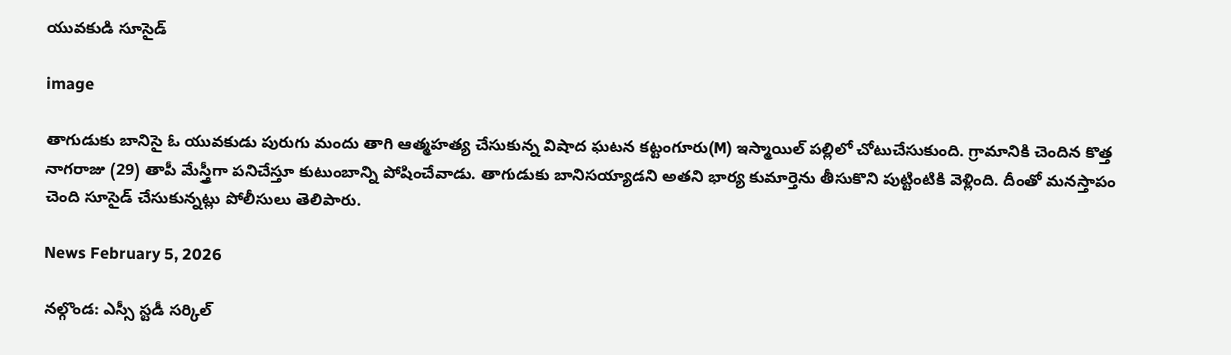యువకుడి సూసైడ్

image

తాగుడుకు బానిసై ఓ యువకుడు పురుగు మందు తాగి ఆత్మహత్య చేసుకున్న విషాద ఘటన కట్టంగూరు(M) ఇస్మాయిల్ పల్లిలో చోటుచేసుకుంది. గ్రామానికి చెందిన కొత్త నాగరాజు (29) తాపీ మేస్త్రీగా పనిచేస్తూ కుటుంబాన్ని పోషించేవాడు. తాగుడుకు బానిసయ్యాడని అతని భార్య కుమార్తెను తీసుకొని పుట్టింటికి వెళ్లింది. దీంతో మనస్తాపం చెంది సూసైడ్ చేసుకున్నట్లు పోలీసులు తెలిపారు.

News February 5, 2026

నల్గొండ: ఎస్సీ స్టడీ సర్కిల్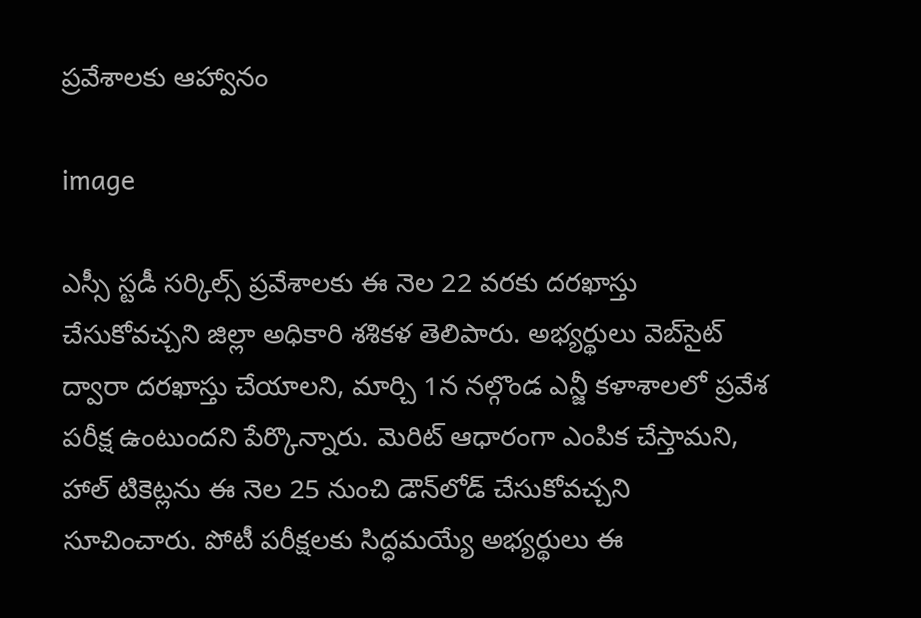ప్రవేశాలకు ఆహ్వానం

image

ఎస్సీ స్టడీ సర్కిల్స్ ప్రవేశాలకు ఈ నెల 22 వరకు దరఖాస్తు చేసుకోవచ్చని జిల్లా అధికారి శశికళ తెలిపారు. అభ్యర్థులు వెబ్‌సైట్ ద్వారా దరఖాస్తు చేయాలని, మార్చి 1న నల్గొండ ఎన్జీ కళాశాలలో ప్రవేశ పరీక్ష ఉంటుందని పేర్కొన్నారు. మెరిట్ ఆధారంగా ఎంపిక చేస్తామని, హాల్ టికెట్లను ఈ నెల 25 నుంచి డౌన్‌లోడ్ చేసుకోవచ్చని సూచించారు. పోటీ పరీక్షలకు సిద్ధమయ్యే అభ్యర్థులు ఈ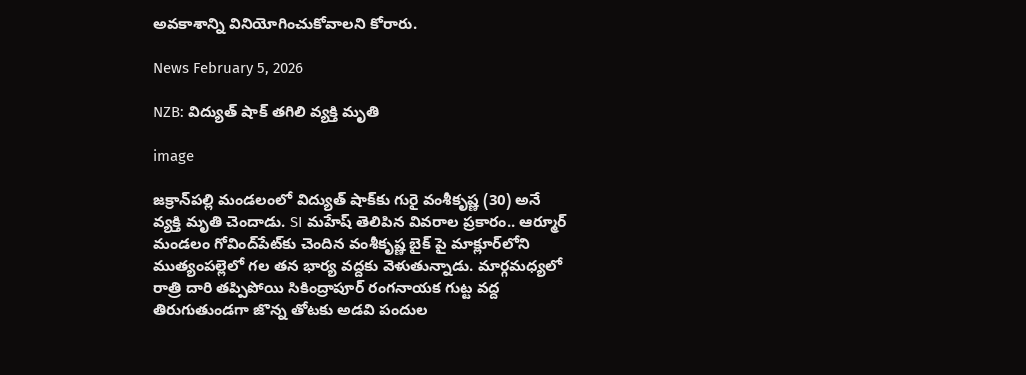అవకాశాన్ని వినియోగించుకోవాలని కోరారు.

News February 5, 2026

NZB: విద్యుత్ షాక్ తగిలి వ్యక్తి మృతి

image

జక్రాన్‌పల్లి మండలంలో విద్యుత్ షాక్‌కు గురై వంశీకృష్ణ (30) అనే వ్యక్తి మృతి చెందాడు. SI మహేష్ తెలిపిన వివరాల ప్రకారం.. ఆర్మూర్ మండలం గోవింద్‌పేట్‌కు చెందిన వంశీకృష్ణ బైక్ పై మాక్లూర్‌లోని ముత్యంపల్లెలో గల తన భార్య వద్దకు వెళుతున్నాడు. మార్గమధ్యలో రాత్రి దారి తప్పిపోయి సికింద్రాపూర్ రంగనాయక గుట్ట వద్ద తిరుగుతుండగా జొన్న తోటకు అడవి పందుల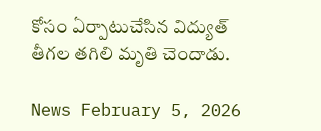కోసం ఏర్పాటుచేసిన విద్యుత్ తీగల తగిలి మృతి చెందాడు.

News February 5, 2026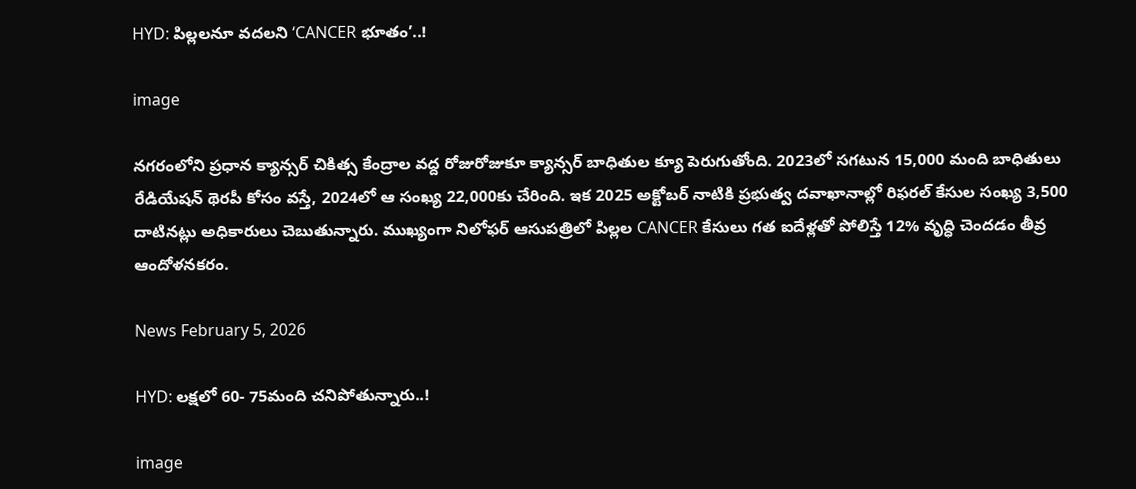HYD: పిల్లలనూ వదలని ‘CANCER భూతం’..!

image

నగరంలోని ప్రధాన క్యాన్సర్ చికిత్స కేంద్రాల వద్ద రోజురోజుకూ క్యాన్సర్ బాధితుల క్యూ పెరుగుతోంది. 2023లో సగటున 15,000 మంది బాధితులు రేడియేషన్ థెరపీ కోసం వస్తే, 2024లో ఆ సంఖ్య 22,000కు చేరింది. ఇక 2025 అక్టోబర్ నాటికి ప్రభుత్వ దవాఖానాల్లో రిఫరల్ కేసుల సంఖ్య 3,500 దాటినట్లు అధికారులు చెబుతున్నారు. ముఖ్యంగా నిలోఫర్ ఆసుపత్రిలో పిల్లల CANCER కేసులు గత ఐదేళ్లతో పోలిస్తే 12% వృద్ధి చెందడం తీవ్ర ఆందోళనకరం.

News February 5, 2026

HYD: లక్షలో 60- 75మంది చనిపోతున్నారు..!

image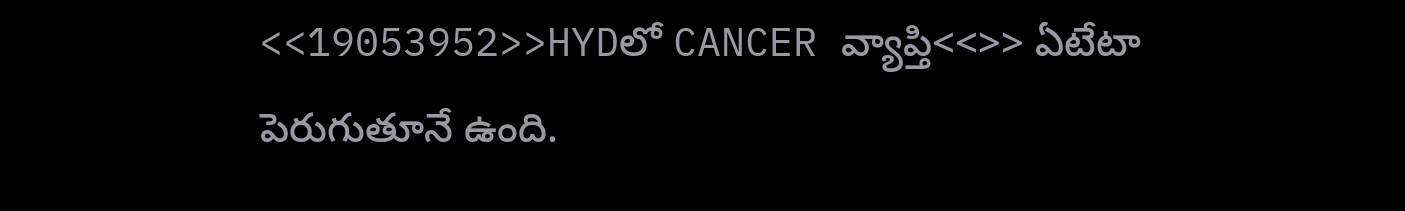<<19053952>>HYDలో CANCER వ్యాప్తి<<>> ఏటేటా పెరుగుతూనే ఉంది.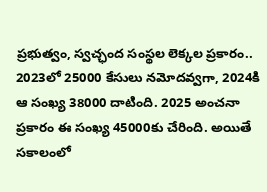ప్రభుత్వం, స్వచ్ఛంద సంస్థల లెక్కల ప్రకారం.. 2023లో 25000 కేసులు నమోదవ్వగా, 2024కి ఆ సంఖ్య 38000 దాటింది. 2025 అంచనా ప్రకారం ఈ సంఖ్య 45000కు చేరింది. అయితే సకాలంలో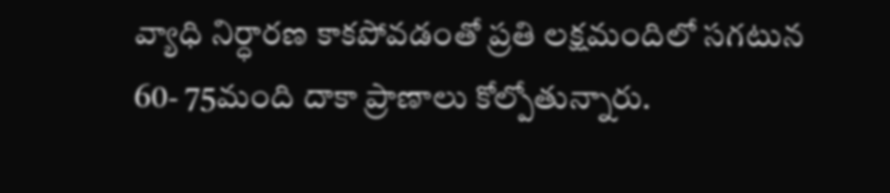వ్యాధి నిర్ధారణ కాకపోవడంతో ప్రతి లక్షమందిలో సగటున 60- 75మంది దాకా ప్రాణాలు కోల్పోతున్నారు.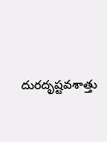దురదృష్టవశాత్తు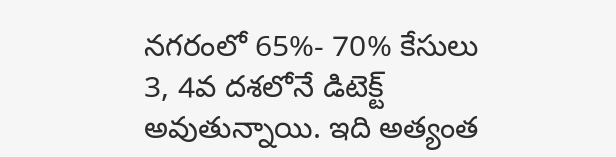నగరంలో 65%- 70% కేసులు 3, 4వ దశలోనే డిటెక్ట్ అవుతున్నాయి. ఇది అత్యంత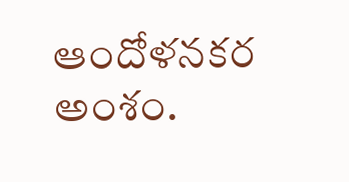ఆందోళనకర అంశం.